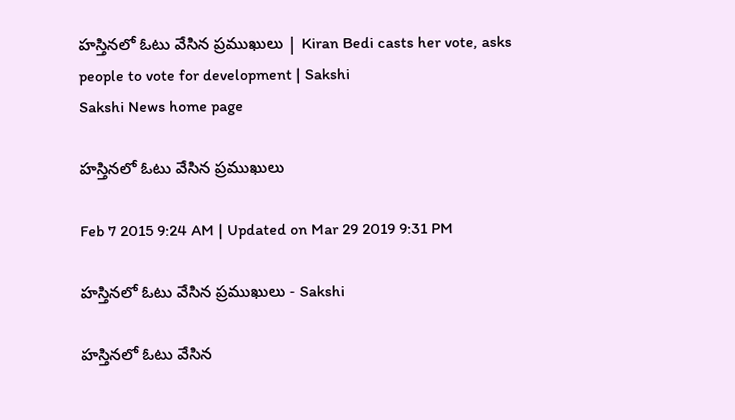హస్తినలో ఓటు వేసిన ప్రముఖులు | Kiran Bedi casts her vote, asks people to vote for development | Sakshi
Sakshi News home page

హస్తినలో ఓటు వేసిన ప్రముఖులు

Feb 7 2015 9:24 AM | Updated on Mar 29 2019 9:31 PM

హస్తినలో ఓటు వేసిన ప్రముఖులు - Sakshi

హస్తినలో ఓటు వేసిన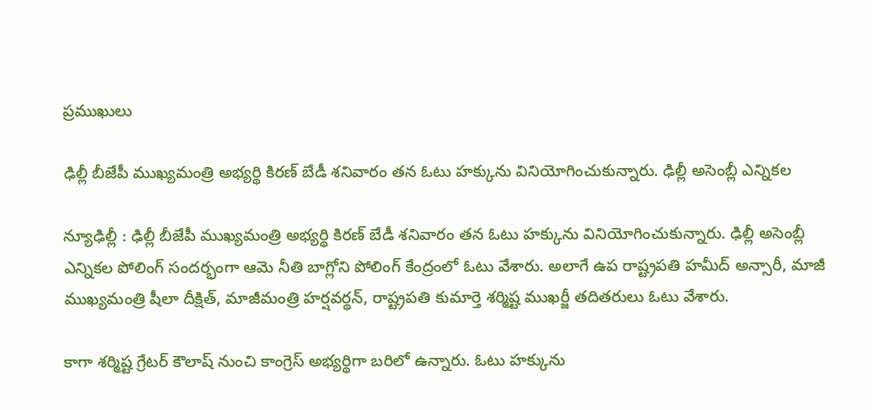ప్రముఖులు

ఢిల్లీ బీజేపీ ముఖ్యమంత్రి అభ్యర్థి కిరణ్ బేడీ శనివారం తన ఓటు హక్కును వినియోగించుకున్నారు. ఢిల్లీ అసెంబ్లీ ఎన్నికల

న్యూఢిల్లీ : ఢిల్లీ బీజేపీ ముఖ్యమంత్రి అభ్యర్థి కిరణ్ బేడీ శనివారం తన ఓటు హక్కును వినియోగించుకున్నారు. ఢిల్లీ అసెంబ్లీ ఎన్నికల పోలింగ్ సందర్భంగా ఆమె నీతి బాగ్లోని పోలింగ్ కేంద్రంలో ఓటు వేశారు. అలాగే ఉప రాష్ట్రపతి హమీద్ అన్సారీ, మాజీ ముఖ్యమంత్రి షీలా దీక్షిత్, మాజీమంత్రి హర్షవర్థన్, రాష్ట్రపతి కుమార్తె శర్మిష్ట ముఖర్జీ తదితరులు ఓటు వేశారు.

కాగా శర్మిష్ట గ్రేటర్ కౌలాష్ నుంచి కాంగ్రెస్ అభ్యర్థిగా బరిలో ఉన్నారు. ఓటు హక్కును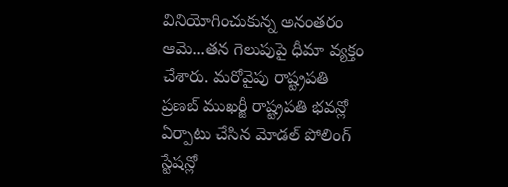వినియోగించుకున్న అనంతరం ఆమె...తన గెలుపుపై ధీమా వ్యక్తం చేశారు. మరోవైపు రాష్ట్రపతి ప్రణబ్ ముఖర్జీ రాష్ట్రపతి భవన్లో ఏర్పాటు చేసిన మోడల్ పోలింగ్ స్టేషన్లో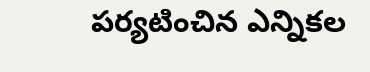పర్యటించిన ఎన్నికల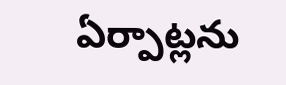ఏర్పాట్లను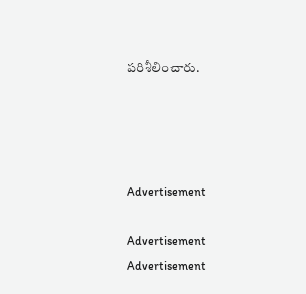పరిశీలించారు.




Advertisement

Advertisement
Advertisement